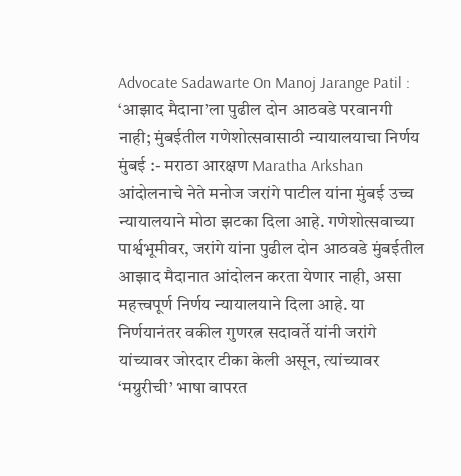Advocate Sadawarte On Manoj Jarange Patil : ‘आझाद मैदाना’ला पुढील दोन आठवडे परवानगी नाही; मुंबईतील गणेशोत्सवासाठी न्यायालयाचा निर्णय
मुंबई :- मराठा आरक्षण Maratha Arkshan आंदोलनाचे नेते मनोज जरांगे पाटील यांना मुंबई उच्च न्यायालयाने मोठा झटका दिला आहे. गणेशोत्सवाच्या पार्श्वभूमीवर, जरांगे यांना पुढील दोन आठवडे मुंबईतील आझाद मैदानात आंदोलन करता येणार नाही, असा महत्त्वपूर्ण निर्णय न्यायालयाने दिला आहे. या निर्णयानंतर वकील गुणरत्न सदावर्ते यांनी जरांगे यांच्यावर जोरदार टीका केली असून, त्यांच्यावर ‘मग्रुरीची’ भाषा वापरत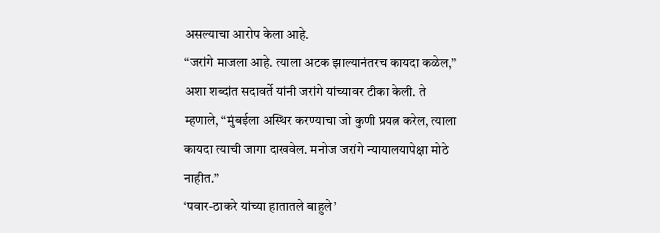असल्याचा आरोप केला आहे.
“जरांगे माजला आहे. त्याला अटक झाल्यानंतरच कायदा कळेल,” अशा शब्दांत सदावर्ते यांनी जरांगे यांच्यावर टीका केली. ते म्हणाले, “मुंबईला अस्थिर करण्याचा जो कुणी प्रयत्न करेल, त्याला कायदा त्याची जागा दाखवेल. मनोज जरांगे न्यायालयापेक्षा मोठे नाहीत.”
‘पवार-ठाकरे यांच्या हातातले बाहुले’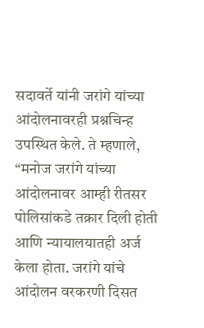सदावर्ते यांनी जरांगे यांच्या आंदोलनावरही प्रश्नचिन्ह उपस्थित केले. ते म्हणाले, “मनोज जरांगे यांच्या आंदोलनावर आम्ही रीतसर पोलिसांकडे तक्रार दिली होती आणि न्यायालयातही अर्ज केला होता. जरांगे यांचे आंदोलन वरकरणी दिसत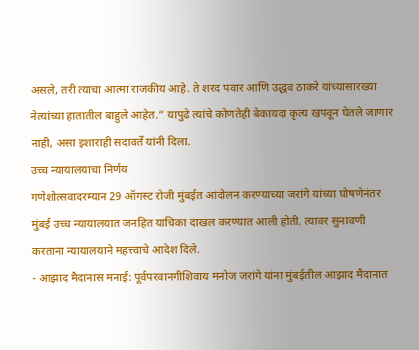असले, तरी त्याचा आत्मा राजकीय आहे. ते शरद पवार आणि उद्धव ठाकरे यांच्यासारख्या नेत्यांच्या हातातील बाहुले आहेत.” यापुढे त्यांचे कोणतेही बेकायदा कृत्य खपवून घेतले जाणार नाही, असा इशाराही सदावर्ते यांनी दिला.
उच्च न्यायालयाचा निर्णय
गणेशोत्सवादरम्यान 29 ऑगस्ट रोजी मुंबईत आंदोलन करण्याच्या जरांगे यांच्या घोषणेनंतर मुंबई उच्च न्यायालयात जनहित याचिका दाखल करण्यात आली होती. त्यावर सुनावणी करताना न्यायालयाने महत्त्वाचे आदेश दिले.
- आझाद मैदानास मनाई: पूर्वपरवानगीशिवाय मनोज जरांगे यांना मुंबईतील आझाद मैदानात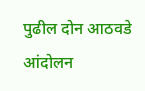पुढील दोन आठवडे आंदोलन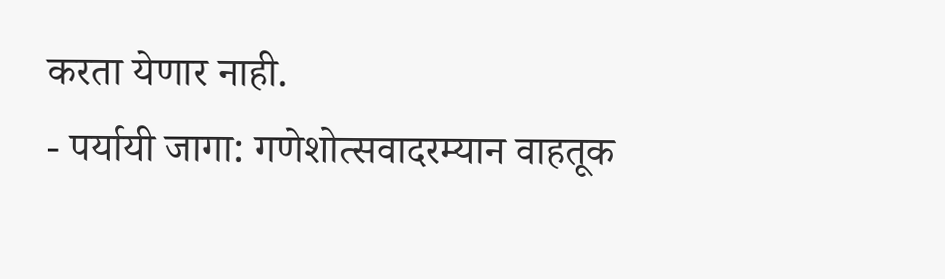करता येणार नाही.
- पर्यायी जागा: गणेशोत्सवादरम्यान वाहतूक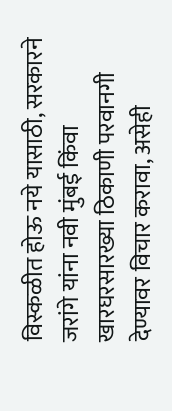विस्कळीत होऊ नये यासाठी, सरकारने जरांगे यांना नवी मुंबई किंवा खारघरसारख्या ठिकाणी परवानगी देण्यावर विचार करावा, असेही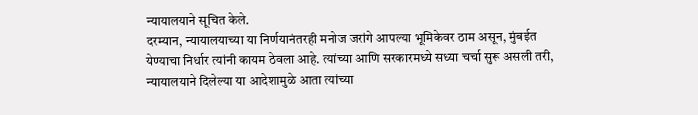न्यायालयाने सूचित केले.
दरम्यान, न्यायालयाच्या या निर्णयानंतरही मनोज जरांगे आपल्या भूमिकेवर ठाम असून, मुंबईत येण्याचा निर्धार त्यांनी कायम ठेवला आहे. त्यांच्या आणि सरकारमध्ये सध्या चर्चा सुरू असली तरी, न्यायालयाने दिलेल्या या आदेशामुळे आता त्यांच्या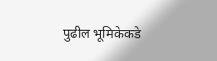पुढील भूमिकेकडे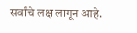सर्वांचे लक्ष लागून आहे.